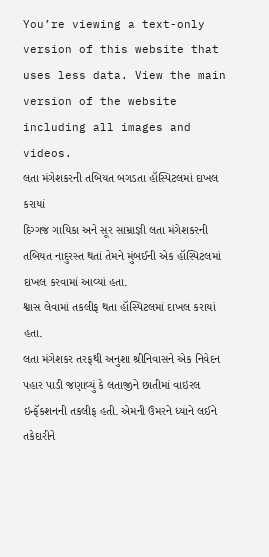You’re viewing a text-only version of this website that uses less data. View the main version of the website including all images and videos.
લતા મંગેશકરની તબિયત બગડતા હૉસ્પિટલમાં દાખલ કરાયાં
દિગ્ગજ ગાયિકા અને સૂર સામ્રાજ્ઞી લતા મંગેશકરની તબિયત નાદુરસ્ત થતાં તેમને મુંબઈની એક હૉસ્પિટલમાં દાખલ કરવામાં આવ્યાં હતા.
શ્વાસ લેવામાં તકલીફ થતા હૉસ્પિટલમાં દાખલ કરાયાં હતા.
લતા મંગેશકર તરફથી અનુશા શ્રીનિવાસને એક નિવેદન પહાર પાડી જણાવ્યું કે લતાજીને છાતીમાં વાઇરલ ઇન્ફૅકશનની તકલીફ હતી. એમની ઉંમરને ધ્યાને લઈને તકેદારીને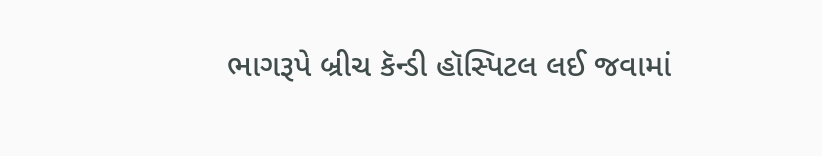ભાગરૂપે બ્રીચ કૅન્ડી હૉસ્પિટલ લઈ જવામાં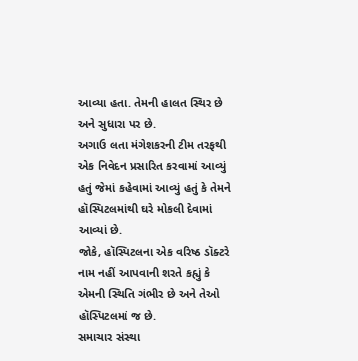આવ્યા હતા. તેમની હાલત સ્થિર છે અને સુધારા પર છે.
અગાઉ લતા મંગેશકરની ટીમ તરફથી એક નિવેદન પ્રસારિત કરવામાં આવ્યું હતું જેમાં કહેવામાં આવ્યું હતું કે તેમને હૉસ્પિટલમાંથી ઘરે મોકલી દેવામાં આવ્યાં છે.
જોકે, હૉસ્પિટલના એક વરિષ્ઠ ડૉક્ટરે નામ નહીં આપવાની શરતે કહ્યું કે એમની સ્થિતિ ગંભીર છે અને તેઓ હૉસ્પિટલમાં જ છે.
સમાચાર સંસ્થા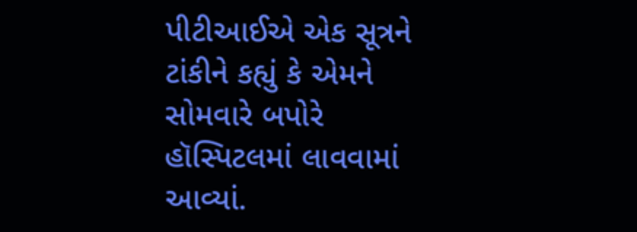પીટીઆઈએ એક સૂત્રને ટાંકીને કહ્યું કે એમને સોમવારે બપોરે હૉસ્પિટલમાં લાવવામાં આવ્યાં.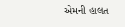એમની હાલત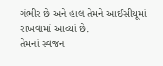ગંભીર છે અને હાલ તેમને આઈસીયૂમાં રાખવામાં આવ્યાં છે.
તેમનાં સ્વજન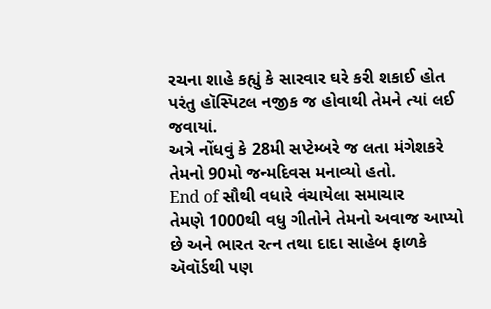રચના શાહે કહ્યું કે સારવાર ઘરે કરી શકાઈ હોત પરંતુ હૉસ્પિટલ નજીક જ હોવાથી તેમને ત્યાં લઈ જવાયાં.
અત્રે નોંધવું કે 28મી સપ્ટેમ્બરે જ લતા મંગેશકરે તેમનો 90મો જન્મદિવસ મનાવ્યો હતો.
End of સૌથી વધારે વંચાયેલા સમાચાર
તેમણે 1000થી વધુ ગીતોને તેમનો અવાજ આપ્યો છે અને ભારત રત્ન તથા દાદા સાહેબ ફાળકે ઍવૉર્ડથી પણ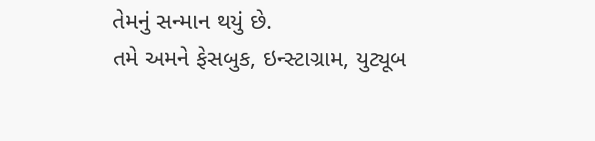તેમનું સન્માન થયું છે.
તમે અમને ફેસબુક, ઇન્સ્ટાગ્રામ, યુટ્યૂબ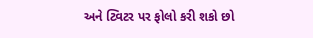અને ટ્વિટર પર ફોલો કરી શકો છો